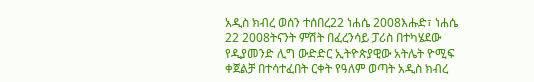አዲስ ክብረ ወሰን ተሰበረ22 ነሐሴ 2008እሑድ፣ ነሐሴ 22 2008ትናንት ምሽት በፈረንሳይ ፓሪስ በተካሄደው የዲያመንድ ሊግ ውድድር ኢትዮጵያዊው አትሌት ዮሚፍ ቀጀልቻ በተሳተፈበት ርቀት የዓለም ወጣት አዲስ ክብረ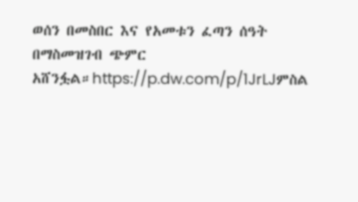ወሰን በመስበር እና የአመቱን ፈጣን ሰዓት በማስመዝገብ ጭምር አሸንፏል።https://p.dw.com/p/1JrLJምስል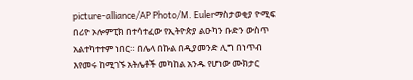picture-alliance/AP Photo/M. Eulerማስታወቂያ ዮሚፍ በሪዮ ኦሎምፒክ በተሳተፈው የኢትዮጵያ ልዑካን ቡድን ውስጥ አልተካተተም ነበር። በሌላ በኩል በዲያመንድ ሊግ በነጥብ እየመሩ ከሚገኙ አትሌቶች መካከል አንዱ የሆነው ሙክታር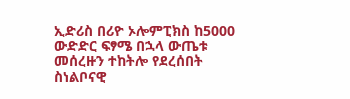ኢድሪስ በሪዮ ኦሎምፒክስ ከ5000 ውድድር ፍፃሜ በኋላ ውጤቱ መሰረዙን ተከትሎ የደረሰበት ስነልቦናዊ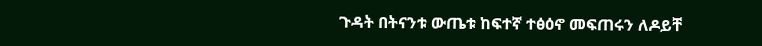ጉዳት በትናንቱ ውጤቱ ከፍተኛ ተፅዕኖ መፍጠሩን ለዶይቸ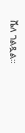ቬለ ገልጿል።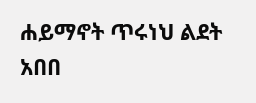ሐይማኖት ጥሩነህ ልደት አበበ